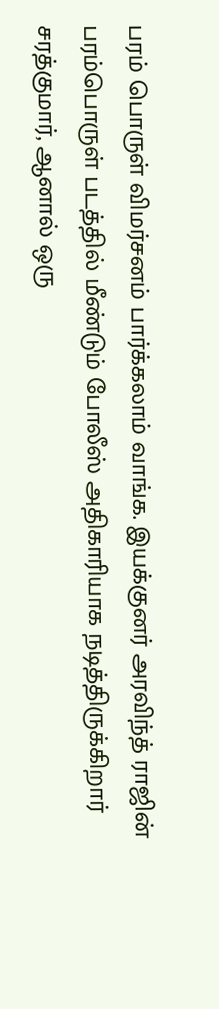பரம் பொருள் விமர்சனம் பார்க்கலாம் வாங்க. இயக்குனர் அரவிந்த் ராஜின் பரம்பொருள் படத்தில் மீண்டும் போலீஸ் அதிகாரியாக நடித்திருக்கிறார் சரத்குமார், ஆனால் ஒரு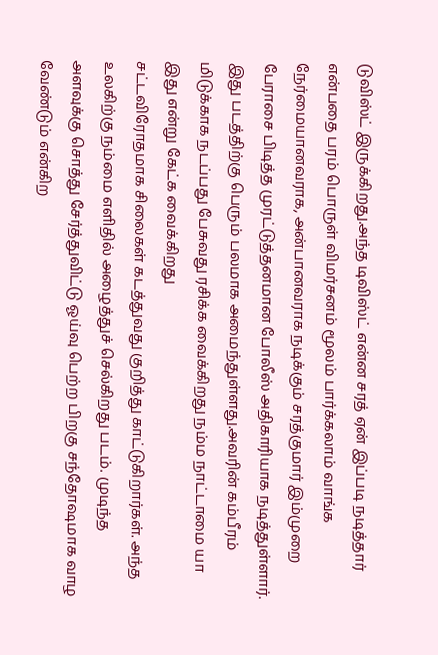டுவிஸ்ட் இருக்கிறது.அந்த டிவிஸ்ட் என்ன சரத் ஏன் இப்படி நடித்தார் என்பதை பரம் பொருள் விமர்சனம் மூலம் பார்க்கலாம் வாங்க
நேர்மையானவராக, அன்பானவராக நடிக்கும் சரத்குமார் இம்முறை பேராசை பிடித்த முரட்டுத்தனமான போலீஸ் அதிகாரியாக நடித்துள்ளார். இது படத்திற்கு பெரும் பலமாக அமைந்துள்ளது.அவரின் கம்பீரம் மிடுக்காக நடப்பது பேசுவது ரசிக்க வைக்கிறது நம்ம நாட்டாமை யா இது என்று கேட்க வைக்கிறது
சட்டவிரோதமாக சிலைகள் கடத்துவது குறித்து காட்டுகிறார்கள். அந்த உலகிற்கு நம்மை எளிதில் அழைத்துச் செல்கிறது படம். முடிந்த அளவுக்கு சொத்து சேர்த்துவிட்டு ஓய்வு பெற்ற பிறகு சந்தோஷமாக வாழ வேண்டும் என்கிற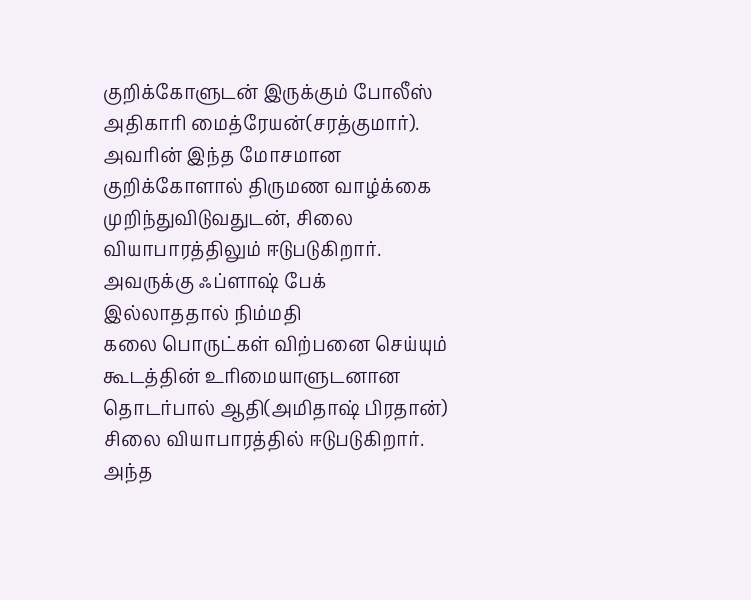குறிக்கோளுடன் இருக்கும் போலீஸ் அதிகாரி மைத்ரேயன்(சரத்குமார்). அவரின் இந்த மோசமான குறிக்கோளால் திருமண வாழ்க்கை முறிந்துவிடுவதுடன், சிலை வியாபாரத்திலும் ஈடுபடுகிறார். அவருக்கு ஃப்ளாஷ் பேக் இல்லாததால் நிம்மதி
கலை பொருட்கள் விற்பனை செய்யும் கூடத்தின் உரிமையாளுடனான தொடர்பால் ஆதி(அமிதாஷ் பிரதான்) சிலை வியாபாரத்தில் ஈடுபடுகிறார். அந்த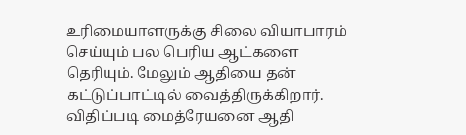உரிமையாளருக்கு சிலை வியாபாரம் செய்யும் பல பெரிய ஆட்களை தெரியும். மேலும் ஆதியை தன் கட்டுப்பாட்டில் வைத்திருக்கிறார். விதிப்படி மைத்ரேயனை ஆதி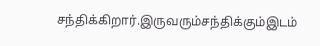சந்திக்கிறார்.இருவரும்சந்திக்கும்இடம்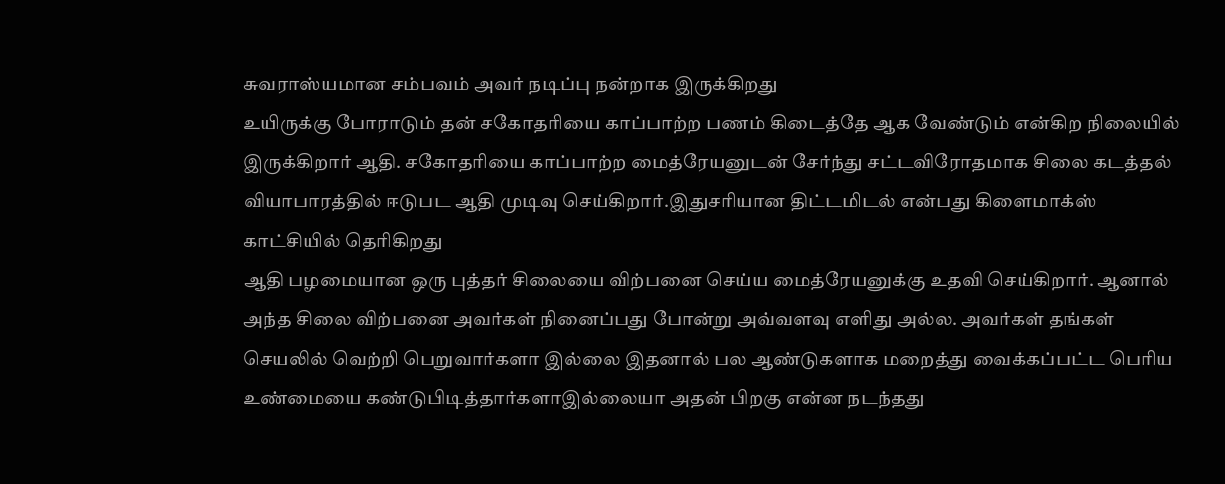சுவராஸ்யமான சம்பவம் அவர் நடிப்பு நன்றாக இருக்கிறது
உயிருக்கு போராடும் தன் சகோதரியை காப்பாற்ற பணம் கிடைத்தே ஆக வேண்டும் என்கிற நிலையில் இருக்கிறார் ஆதி. சகோதரியை காப்பாற்ற மைத்ரேயனுடன் சேர்ந்து சட்டவிரோதமாக சிலை கடத்தல் வியாபாரத்தில் ஈடுபட ஆதி முடிவு செய்கிறார்.இதுசரியான திட்டமிடல் என்பது கிளைமாக்ஸ் காட்சியில் தெரிகிறது
ஆதி பழமையான ஒரு புத்தர் சிலையை விற்பனை செய்ய மைத்ரேயனுக்கு உதவி செய்கிறார். ஆனால் அந்த சிலை விற்பனை அவர்கள் நினைப்பது போன்று அவ்வளவு எளிது அல்ல. அவர்கள் தங்கள் செயலில் வெற்றி பெறுவார்களா இல்லை இதனால் பல ஆண்டுகளாக மறைத்து வைக்கப்பட்ட பெரிய உண்மையை கண்டுபிடித்தார்களாஇல்லையா அதன் பிறகு என்ன நடந்தது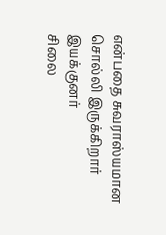என்பதை சுவராஸ்யமான சொல்லி இருக்கிறார் இயக்குனர்
சிலை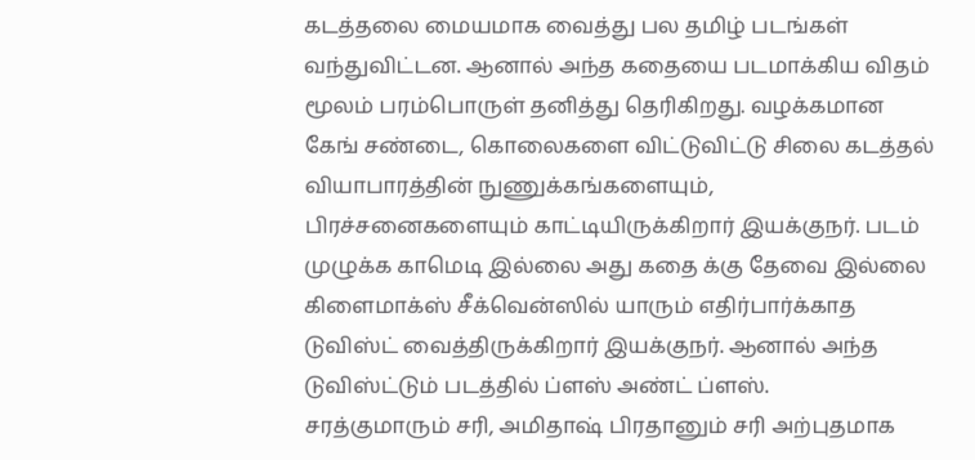கடத்தலை மையமாக வைத்து பல தமிழ் படங்கள் வந்துவிட்டன. ஆனால் அந்த கதையை படமாக்கிய விதம் மூலம் பரம்பொருள் தனித்து தெரிகிறது. வழக்கமான கேங் சண்டை, கொலைகளை விட்டுவிட்டு சிலை கடத்தல் வியாபாரத்தின் நுணுக்கங்களையும், பிரச்சனைகளையும் காட்டியிருக்கிறார் இயக்குநர். படம் முழுக்க காமெடி இல்லை அது கதை க்கு தேவை இல்லை
கிளைமாக்ஸ் சீக்வென்ஸில் யாரும் எதிர்பார்க்காத டுவிஸ்ட் வைத்திருக்கிறார் இயக்குநர். ஆனால் அந்த டுவிஸ்ட்டும் படத்தில் ப்ளஸ் அண்ட் ப்ளஸ்.
சரத்குமாரும் சரி, அமிதாஷ் பிரதானும் சரி அற்புதமாக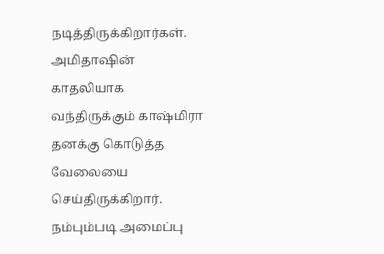நடித்திருக்கிறார்கள். அமிதாஷின் காதலியாக வந்திருக்கும் காஷ்மிரா தனக்கு கொடுத்த வேலையை செய்திருக்கிறார்.
நம்பும்படி அமைப்பு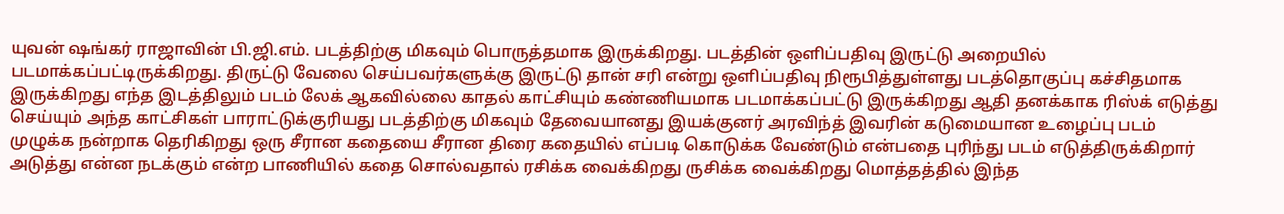யுவன் ஷங்கர் ராஜாவின் பி.ஜி.எம். படத்திற்கு மிகவும் பொருத்தமாக இருக்கிறது. படத்தின் ஒளிப்பதிவு இருட்டு அறையில் படமாக்கப்பட்டிருக்கிறது. திருட்டு வேலை செய்பவர்களுக்கு இருட்டு தான் சரி என்று ஒளிப்பதிவு நிரூபித்துள்ளது படத்தொகுப்பு கச்சிதமாக இருக்கிறது எந்த இடத்திலும் படம் லேக் ஆகவில்லை காதல் காட்சியும் கண்ணியமாக படமாக்கப்பட்டு இருக்கிறது ஆதி தனக்காக ரிஸ்க் எடுத்து செய்யும் அந்த காட்சிகள் பாராட்டுக்குரியது படத்திற்கு மிகவும் தேவையானது இயக்குனர் அரவிந்த் இவரின் கடுமையான உழைப்பு படம் முழுக்க நன்றாக தெரிகிறது ஒரு சீரான கதையை சீரான திரை கதையில் எப்படி கொடுக்க வேண்டும் என்பதை புரிந்து படம் எடுத்திருக்கிறார் அடுத்து என்ன நடக்கும் என்ற பாணியில் கதை சொல்வதால் ரசிக்க வைக்கிறது ருசிக்க வைக்கிறது மொத்தத்தில் இந்த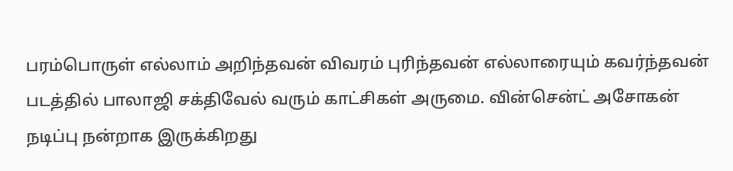பரம்பொருள் எல்லாம் அறிந்தவன் விவரம் புரிந்தவன் எல்லாரையும் கவர்ந்தவன் படத்தில் பாலாஜி சக்திவேல் வரும் காட்சிகள் அருமை. வின்சென்ட் அசோகன் நடிப்பு நன்றாக இருக்கிறது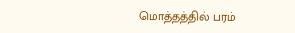மொத்தத்தில் பரம்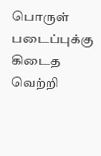பொருள் படைப்புக்கு கிடைத வெற்றி